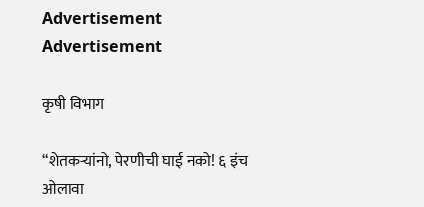Advertisement Advertisement

कृषी विभाग

“शेतकऱ्यांनो, पेरणीची घाई नको! ६ इंच ओलावा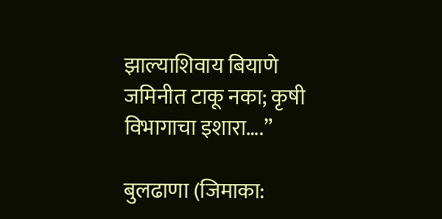झाल्याशिवाय बियाणे जमिनीत टाकू नका; कृषी विभागाचा इशारा….”

बुलढाणा (जिमाका: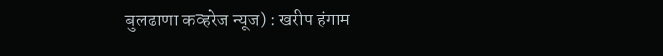बुलढाणा कव्हरेज न्यूज) : खरीप हंगाम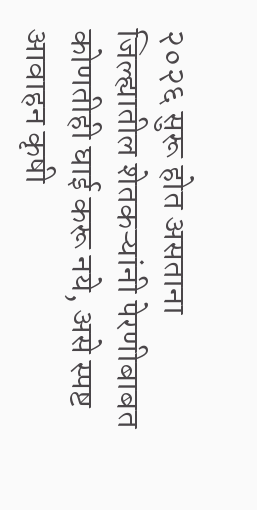२०२६ सुरू होत असताना जिल्ह्यातील शेतकऱ्यांनी पेरणीबाबत कोणतीही घाई करू नये, असे स्पष्ट आवाहन कृषी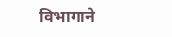विभागाने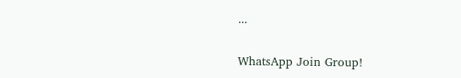...

WhatsApp Join Group!